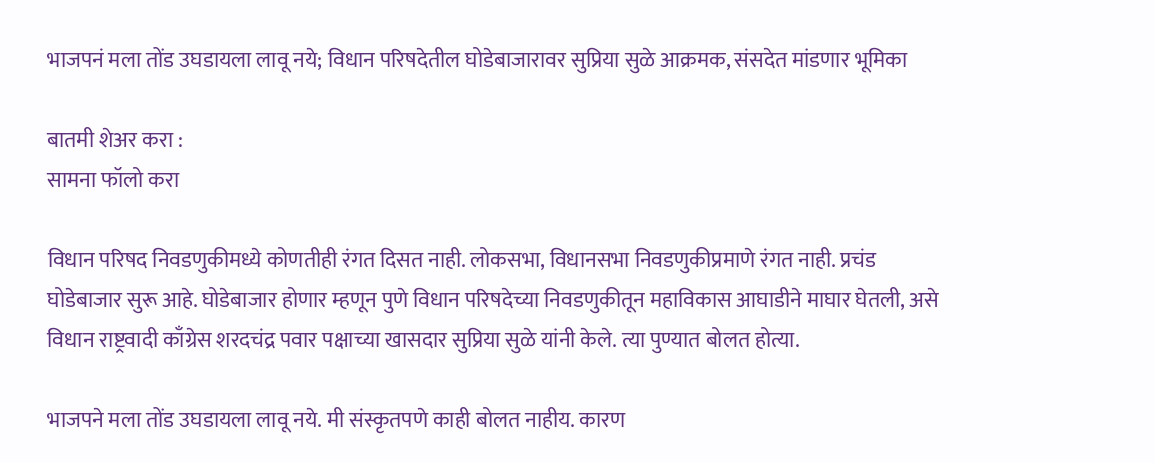भाजपनं मला तोंड उघडायला लावू नये; विधान परिषदेतील घोडेबाजारावर सुप्रिया सुळे आक्रमक, संसदेत मांडणार भूमिका

बातमी शेअर करा :
सामना फॉलो करा

विधान परिषद निवडणुकीमध्ये कोणतीही रंगत दिसत नाही. लोकसभा, विधानसभा निवडणुकीप्रमाणे रंगत नाही. प्रचंड घोडेबाजार सुरू आहे. घोडेबाजार होणार म्हणून पुणे विधान परिषदेच्या निवडणुकीतून महाविकास आघाडीने माघार घेतली, असे विधान राष्ट्रवादी काँग्रेस शरदचंद्र पवार पक्षाच्या खासदार सुप्रिया सुळे यांनी केले. त्या पुण्यात बोलत होत्या.

भाजपने मला तोंड उघडायला लावू नये. मी संस्कृतपणे काही बोलत नाहीय. कारण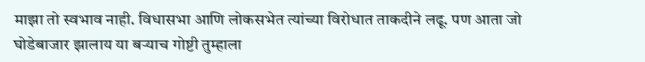माझा तो स्वभाव नाही. विधासभा आणि लोकसभेत त्यांच्या विरोधात ताकदीने लढू. पण आता जो घोडेबाजार झालाय या बऱ्याच गोष्टी तुम्हाला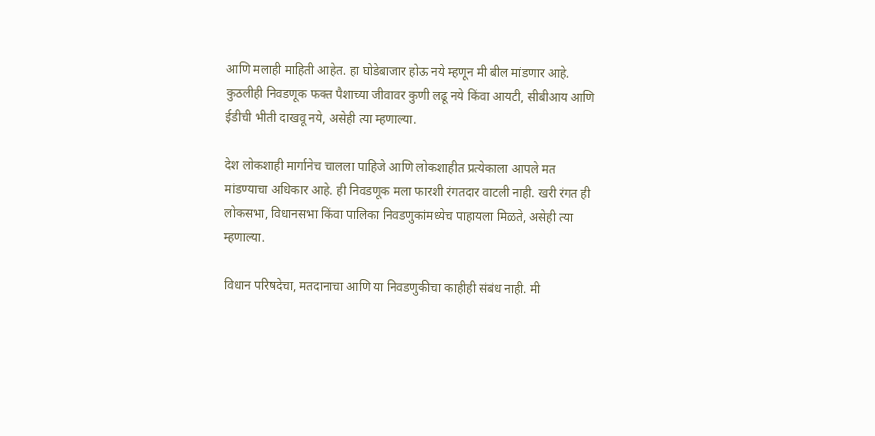आणि मलाही माहिती आहेत. हा घोडेबाजार होऊ नये म्हणून मी बील मांडणार आहे. कुठलीही निवडणूक फक्त पैशाच्या जीवावर कुणी लढू नये किंवा आयटी, सीबीआय आणि ईडीची भीती दाखवू नये, असेही त्या म्हणाल्या.

देश लोकशाही मार्गानेच चालला पाहिजे आणि लोकशाहीत प्रत्येकाला आपले मत मांडण्याचा अधिकार आहे. ही निवडणूक मला फारशी रंगतदार वाटली नाही. खरी रंगत ही लोकसभा, विधानसभा किंवा पालिका निवडणुकांमध्येच पाहायला मिळते, असेही त्या म्हणाल्या.

विधान परिषदेचा, मतदानाचा आणि या निवडणुकीचा काहीही संबंध नाही. मी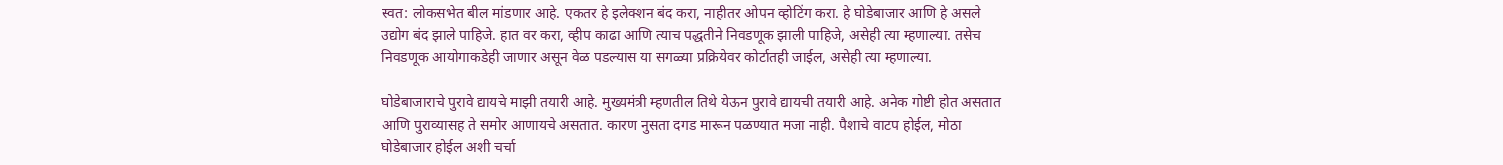स्वत: लोकसभेत बील मांडणार आहे. एकतर हे इलेक्शन बंद करा, नाहीतर ओपन व्होटिंग करा. हे घोडेबाजार आणि हे असले उद्योग बंद झाले पाहिजे. हात वर करा, व्हीप काढा आणि त्याच पद्धतीने निवडणूक झाली पाहिजे, असेही त्या म्हणाल्या. तसेच निवडणूक आयोगाकडेही जाणार असून वेळ पडल्यास या सगळ्या प्रक्रियेवर कोर्टातही जाईल, असेही त्या म्हणाल्या.

घोडेबाजाराचे पुरावे द्यायचे माझी तयारी आहे. मुख्यमंत्री म्हणतील तिथे येऊन पुरावे द्यायची तयारी आहे. अनेक गोष्टी होत असतात आणि पुराव्यासह ते समोर आणायचे असतात. कारण नुसता दगड मारून पळण्यात मजा नाही. पैशाचे वाटप होईल, मोठा घोडेबाजार होईल अशी चर्चा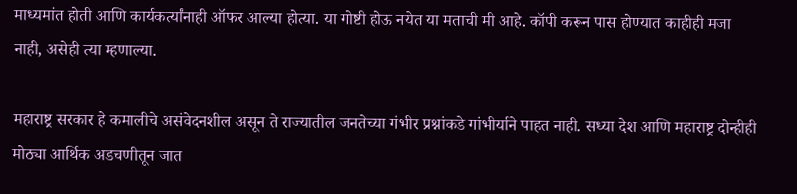माध्यमांत होती आणि कार्यकर्त्यांनाही ऑफर आल्या होत्या. या गोष्टी होऊ नयेत या मताची मी आहे. कॉपी करून पास होण्यात काहीही मजा नाही, असेही त्या म्हणाल्या.

महाराष्ट्र सरकार हे कमालीचे असंवेदनशील असून ते राज्यातील जनतेच्या गंभीर प्रश्नांकडे गांभीर्याने पाहत नाही. सध्या देश आणि महाराष्ट्र दोन्हीही मोठ्या आर्थिक अडचणीतून जात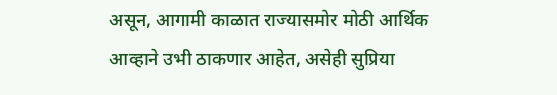असून, आगामी काळात राज्यासमोर मोठी आर्थिक आव्हाने उभी ठाकणार आहेत, असेही सुप्रिया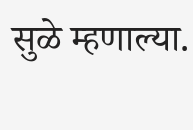सुळे म्हणाल्या.